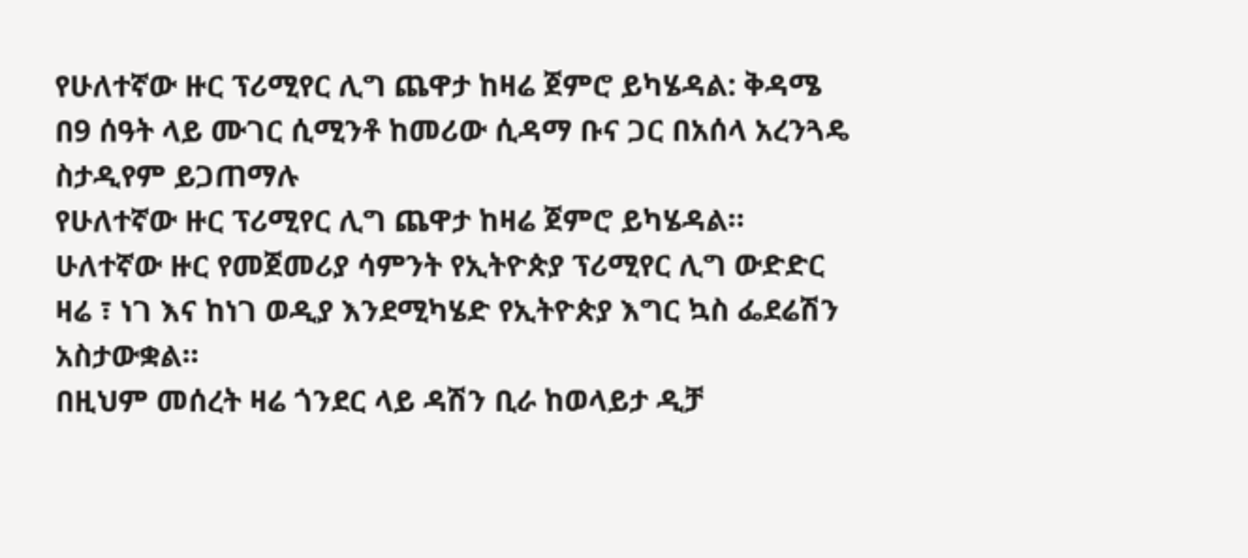የሁለተኛው ዙር ፕሪሚየር ሊግ ጨዋታ ከዛሬ ጀምሮ ይካሄዳል: ቅዳሜ በ9 ሰዓት ላይ ሙገር ሲሚንቶ ከመሪው ሲዳማ ቡና ጋር በአሰላ አረንጓዴ ስታዲየም ይጋጠማሉ
የሁለተኛው ዙር ፕሪሚየር ሊግ ጨዋታ ከዛሬ ጀምሮ ይካሄዳል።
ሁለተኛው ዙር የመጀመሪያ ሳምንት የኢትዮጵያ ፕሪሚየር ሊግ ውድድር ዛሬ ፣ ነገ እና ከነገ ወዲያ እንደሚካሄድ የኢትዮጵያ እግር ኳስ ፌደሬሽን አስታውቋል።
በዚህም መሰረት ዛሬ ጎንደር ላይ ዳሽን ቢራ ከወላይታ ዲቻ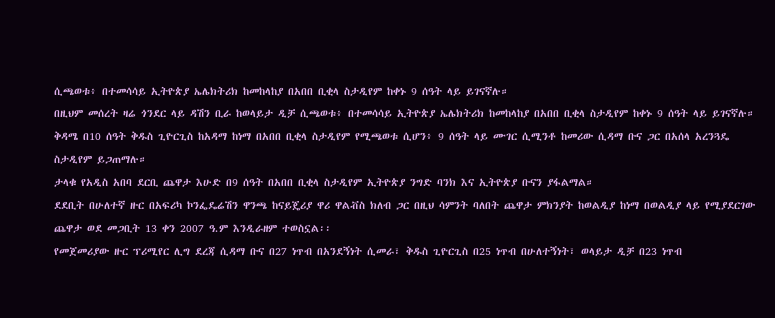ሲጫወቱ፥ በተመሳሳይ ኢትዮጵያ ኤሌክትሪክ ከመከላከያ በአበበ ቢቂላ ስታዲየም ከቀኑ 9 ሰዓት ላይ ይገናኛሉ።
በዚህም መሰረት ዛሬ ጎንደር ላይ ዳሽን ቢራ ከወላይታ ዲቻ ሲጫወቱ፥ በተመሳሳይ ኢትዮጵያ ኤሌክትሪክ ከመከላከያ በአበበ ቢቂላ ስታዲየም ከቀኑ 9 ሰዓት ላይ ይገናኛሉ።
ቅዳሜ በ10 ሰዓት ቅዱስ ጊዮርጊስ ከአዳማ ከነማ በአበበ ቢቂላ ስታዲየም የሚጫወቱ ሲሆን፥ 9 ሰዓት ላይ ሙገር ሲሚንቶ ከመሪው ሲዳማ ቡና ጋር በአሰላ አረንጓዴ ስታዲየም ይጋጠማሉ።
ታላቁ የአዲስ አበባ ደርቢ ጨዋታ እሁድ በ9 ሰዓት በአበበ ቢቂላ ስታዲየም ኢትዮጵያ ንግድ ባንክ እና ኢትዮጵያ ቡናን ያፋልማል።
ደደቢት በሁለተኛ ዙር በአፍሪካ ኮንፌዴሬሽን ዋንጫ ከናይጄሪያ ዋሪ ዋልቭስ ክለብ ጋር በዚህ ሳምንት ባለበት ጨዋታ ምክንያት ከወልዲያ ከነማ በወልዲያ ላይ የሚያደርገው ጨዋታ ወደ መጋቢት 13 ቀን 2007 ዓ.ም እንዲራዘም ተወስኗል፡፡
የመጀመሪያው ዙር ፕሪሚየር ሊግ ደረጃ ሲዳማ ቡና በ27 ነጥብ በአንደኝነት ሲመራ፣ ቅዱስ ጊዮርጊስ በ25 ነጥብ በሁለተኝነት፣ ወላይታ ዲቻ በ23 ነጥብ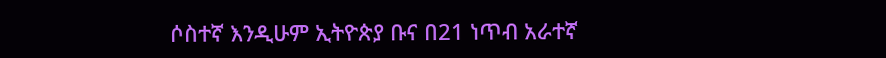ሶስተኛ እንዲሁም ኢትዮጵያ ቡና በ21 ነጥብ አራተኛ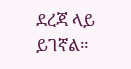ደረጃ ላይ ይገኛል።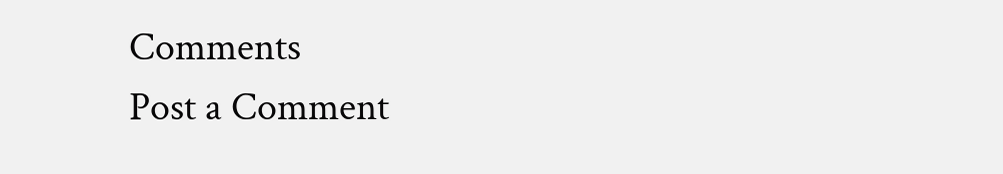Comments
Post a Comment